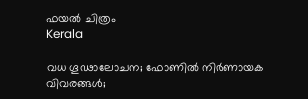ഫയല്‍ ചിത്രം
Kerala

വധ ഗൂഢാലോചന; ഫോണിൽ നിർണായക വിവരങ്ങൾ;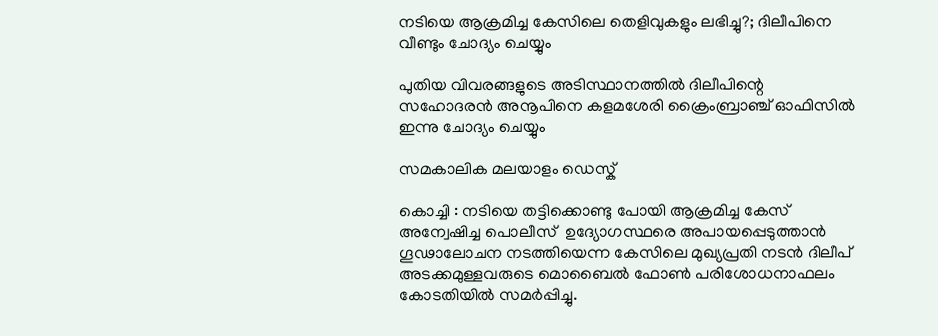നടിയെ ആക്രമിച്ച കേസിലെ തെളിവുകളും ലഭിച്ചു?; ദിലീപിനെ വീണ്ടും ചോദ്യം ചെയ്യും

പുതിയ വിവരങ്ങളുടെ അടിസ്ഥാനത്തിൽ ദിലീപിന്റെ സഹോദരൻ അനൂപിനെ കളമശേരി ക്രൈംബ്രാഞ്ച് ഓഫിസിൽ ഇന്നു ചോദ്യം ചെയ്യും

സമകാലിക മലയാളം ഡെസ്ക്

കൊച്ചി : നടിയെ തട്ടിക്കൊണ്ടു പോയി ആക്രമിച്ച കേസ് അന്വേഷിച്ച പൊലീസ്  ഉദ്യോഗസ്ഥരെ അപായപ്പെടുത്താൻ ഗൂഢാലോചന നടത്തിയെന്ന കേസിലെ മുഖ്യപ്രതി നടൻ ദിലീപ് അടക്കമുള്ളവരുടെ മൊബൈൽ ഫോൺ പരിശോധനാഫലം കോടതിയിൽ സമർപ്പിച്ചു.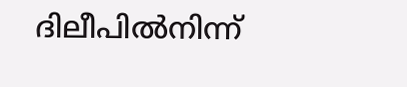ദിലീപിൽനിന്ന്‌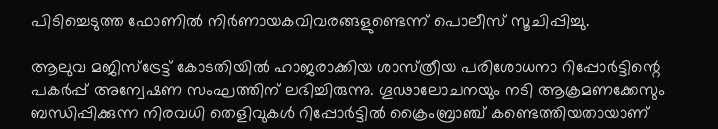പിടിച്ചെടുത്ത ഫോണിൽ നിർണായകവിവരങ്ങളുണ്ടെന്ന്‌ പൊലീസ്‌ സൂചിപ്പിച്ചു.

ആലുവ മജിസ്‌ട്രേട്ട്‌ കോടതിയിൽ ഹാജരാക്കിയ ശാസ്‌ത്രീയ പരിശോധനാ റിപ്പോർട്ടിന്റെ പകർപ്പ്‌ അന്വേഷണ സംഘത്തിന്‌ ലഭിച്ചിരുന്നു. ഗൂഢാലോചനയും നടി ആക്രമണക്കേസും ബന്ധിപ്പിക്കുന്ന നിരവധി തെളിവുകൾ റിപ്പോർട്ടിൽ ക്രൈംബ്രാഞ്ച്‌ കണ്ടെത്തിയതായാണ്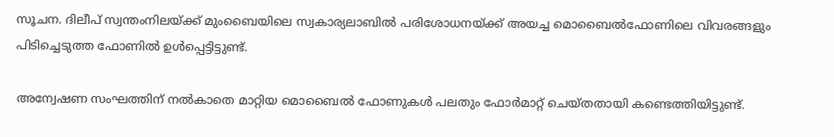സൂചന. ദിലീപ്‌ സ്വന്തംനിലയ്‌ക്ക്‌ മുംബൈയിലെ സ്വകാര്യലാബിൽ പരിശോധനയ്‌ക്ക്‌ അയച്ച മൊബൈൽഫോണിലെ വിവരങ്ങളും പിടിച്ചെടുത്ത ഫോണിൽ ഉൾപ്പെട്ടിട്ടുണ്ട്‌.

അന്വേഷണ സംഘത്തിന്‌ നൽകാതെ മാറ്റിയ മൊബൈൽ ഫോണുകൾ പലതും ഫോർമാറ്റ്‌ ചെയ്‌തതായി കണ്ടെത്തിയിട്ടുണ്ട്‌.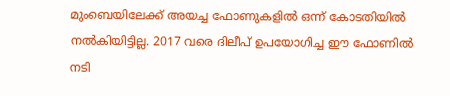മുംബെയിലേക്ക്‌ അയച്ച ഫോണുകളിൽ ഒന്ന്‌ കോടതിയിൽ നൽകിയിട്ടില്ല. 2017 വരെ ദിലീപ് ഉപയോഗിച്ച ഈ ഫോണിൽ നടി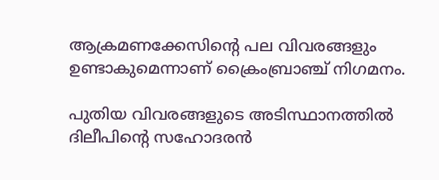ആക്രമണക്കേസിന്റെ പല വിവരങ്ങളും ഉണ്ടാകുമെന്നാണ്‌ ക്രൈംബ്രാഞ്ച്‌ നിഗമനം.

പുതിയ വിവരങ്ങളുടെ അടിസ്ഥാനത്തിൽ ദിലീപിന്റെ സഹോദരൻ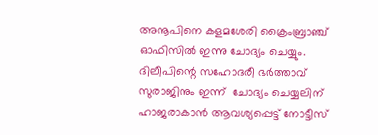അനൂപിനെ കളമശേരി ക്രൈംബ്രാഞ്ച് ഓഫിസിൽ ഇന്നു ചോദ്യം ചെയ്യും. ദിലീപിന്റെ സഹോദരീ ഭർത്താവ്‌ സുരാജിനും ഇന്ന്  ചോദ്യം ചെയ്യലിന്‌ ഹാജരാകാൻ ആവശ്യപ്പെട്ട് നോട്ടീസ്‌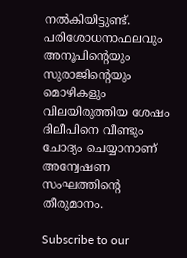നൽകിയിട്ടുണ്ട്‌.  പരിശോധനാഫലവും അനൂപിന്റെയും സുരാജിന്റെയും മൊഴികളും വിലയിരുത്തിയ ശേഷം ദിലീപിനെ വീണ്ടും ചോദ്യം ചെയ്യാനാണ് അന്വേഷണ സംഘത്തിന്റെ തീരുമാനം.

Subscribe to our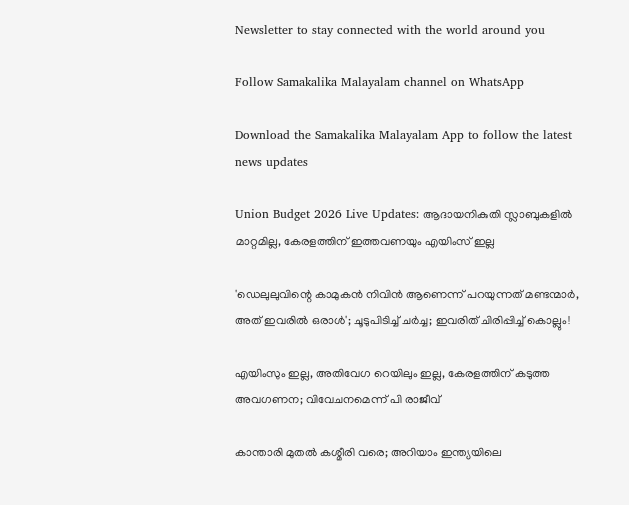Newsletter to stay connected with the world around you

Follow Samakalika Malayalam channel on WhatsApp

Download the Samakalika Malayalam App to follow the latest news updates

Union Budget 2026 Live Updates: ആദായനികുതി സ്ലാബുകളില്‍ മാറ്റമില്ല, കേരളത്തിന് ഇത്തവണയും എയിംസ് ഇല്ല

'ഡെലുലുവിന്റെ കാമുകന്‍ നിവിന്‍ ആണെന്ന് പറയുന്നത് മണ്ടന്മാര്‍, അത് ഇവരില്‍ ഒരാള്‍'; ചൂടുപിടിച്ച് ചര്‍ച്ച; ഇവരിത് ചിരിപ്പിച്ച് കൊല്ലും!

എയിംസും ഇല്ല, അതിവേഗ റെയിലും ഇല്ല, കേരളത്തിന് കടുത്ത അവഗണന; വിവേചനമെന്ന് പി രാജീവ്

കാന്താരി മുതൽ കശ്മീരി വരെ; അറിയാം ഇന്ത്യയിലെ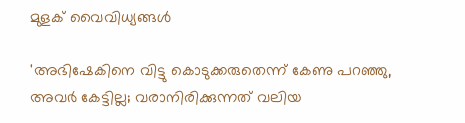മുളക് വൈവിധ്യങ്ങൾ

'അഭിഷേകിനെ വിട്ടു കൊടുക്കരുതെന്ന് കേണു പറഞ്ഞു, അവര്‍ കേട്ടില്ല; വരാനിരിക്കുന്നത് വലിയ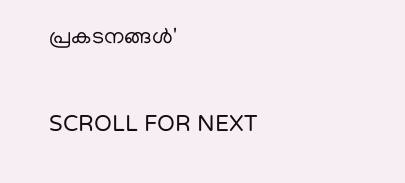പ്രകടനങ്ങള്‍'

SCROLL FOR NEXT